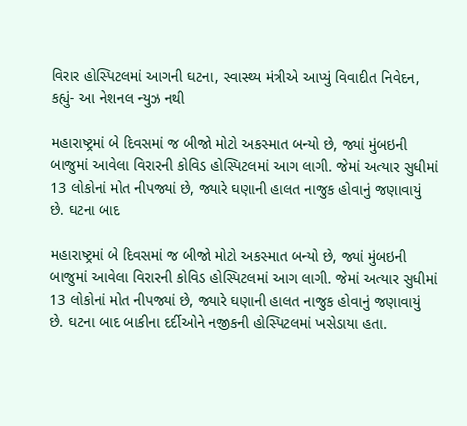વિરાર હોસ્પિટલમાં આગની ઘટના, સ્વાસ્થ્ય મંત્રીએ આપ્યું વિવાદીત નિવેદન, કહ્યું- આ નેશનલ ન્યુઝ નથી

મહારાષ્ટ્રમાં બે દિવસમાં જ બીજો મોટો અકસ્માત બન્યો છે, જ્યાં મુંબઇની બાજુમાં આવેલા વિરારની કોવિડ હોસ્પિટલમાં આગ લાગી. જેમાં અત્યાર સુધીમાં 13 લોકોનાં મોત નીપજ્યાં છે, જ્યારે ઘણાની હાલત નાજુક હોવાનું જણાવાયું છે. ઘટના બાદ

મહારાષ્ટ્રમાં બે દિવસમાં જ બીજો મોટો અકસ્માત બન્યો છે, જ્યાં મુંબઇની બાજુમાં આવેલા વિરારની કોવિડ હોસ્પિટલમાં આગ લાગી. જેમાં અત્યાર સુધીમાં 13 લોકોનાં મોત નીપજ્યાં છે, જ્યારે ઘણાની હાલત નાજુક હોવાનું જણાવાયું છે. ઘટના બાદ બાકીના દર્દીઓને નજીકની હોસ્પિટલમાં ખસેડાયા હતા.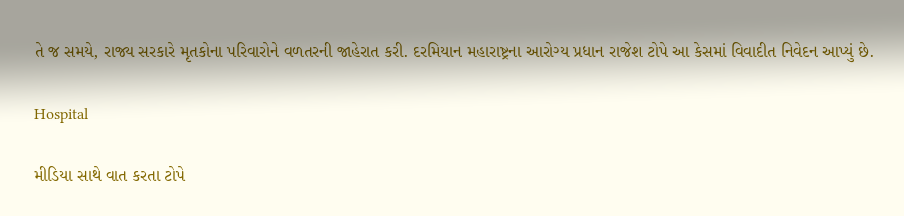તે જ સમયે, રાજ્ય સરકારે મૃતકોના પરિવારોને વળતરની જાહેરાત કરી. દરમિયાન મહારાષ્ટ્રના આરોગ્ય પ્રધાન રાજેશ ટોપે આ કેસમાં વિવાદીત નિવેદન આપ્યું છે.

Hospital

મીડિયા સાથે વાત કરતા ટોપે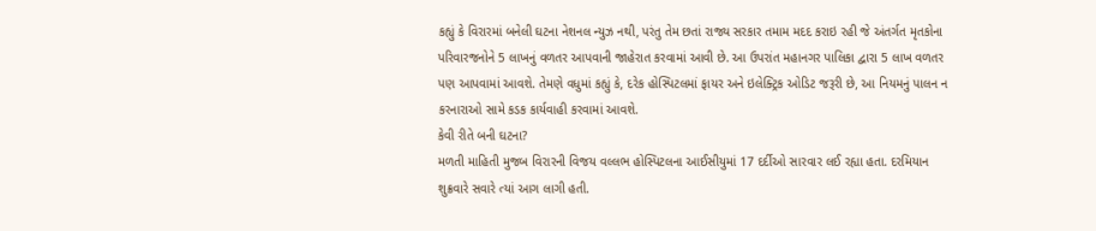કહ્યું કે વિરારમાં બનેલી ઘટના નેશનલ ન્યુઝ નથી, પરંતુ તેમ છતાં રાજ્ય સરકાર તમામ મદદ કરાઇ રહી જે અંતર્ગત મૃતકોના પરિવારજનોને 5 લાખનું વળતર આપવાની જાહેરાત કરવામાં આવી છે. આ ઉપરાંત મહાનગર પાલિકા દ્વારા 5 લાખ વળતર પણ આપવામાં આવશે. તેમણે વધુમાં કહ્યું કે, દરેક હોસ્પિટલમાં ફાયર અને ઇલેક્ટ્રિક ઓડિટ જરૂરી છે, આ નિયમનું પાલન ન કરનારાઓ સામે કડક કાર્યવાહી કરવામાં આવશે.
કેવી રીતે બની ઘટના?
મળતી માહિતી મુજબ વિરારની વિજય વલ્લભ હોસ્પિટલના આઈસીયુમાં 17 દર્દીઓ સારવાર લઈ રહ્યા હતા. દરમિયાન શુક્રવારે સવારે ત્યાં આગ લાગી હતી.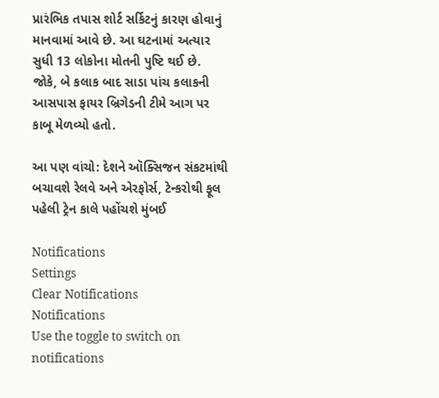પ્રારંભિક તપાસ શોર્ટ સર્કિટનું કારણ હોવાનું માનવામાં આવે છે. આ ઘટનામાં અત્યાર સુધી 13 લોકોના મોતની પુષ્ટિ થઈ છે. જોકે, બે કલાક બાદ સાડા પાંચ કલાકની આસપાસ ફાયર બ્રિગેડની ટીમે આગ પર કાબૂ મેળવ્યો હતો.

આ પણ વાંચો: દેશને ઑક્સિજન સંકટમાંથી બચાવશે રેલવે અને એરફોર્સ, ટેન્કરોથી ફૂલ પહેલી ટ્રેન કાલે પહોંચશે મુંબઈ

Notifications
Settings
Clear Notifications
Notifications
Use the toggle to switch on notifications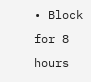• Block for 8 hours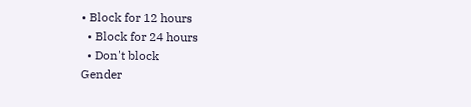• Block for 12 hours
  • Block for 24 hours
  • Don't block
Gender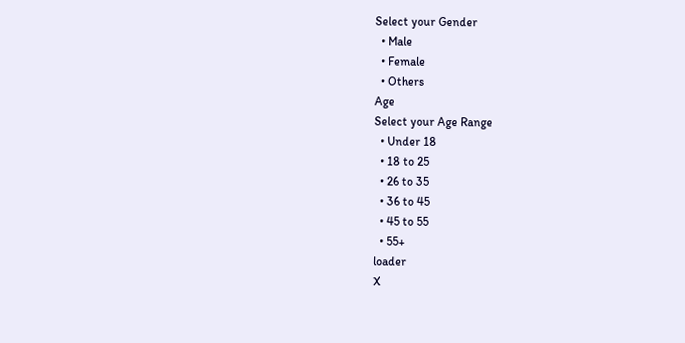Select your Gender
  • Male
  • Female
  • Others
Age
Select your Age Range
  • Under 18
  • 18 to 25
  • 26 to 35
  • 36 to 45
  • 45 to 55
  • 55+
loader
X